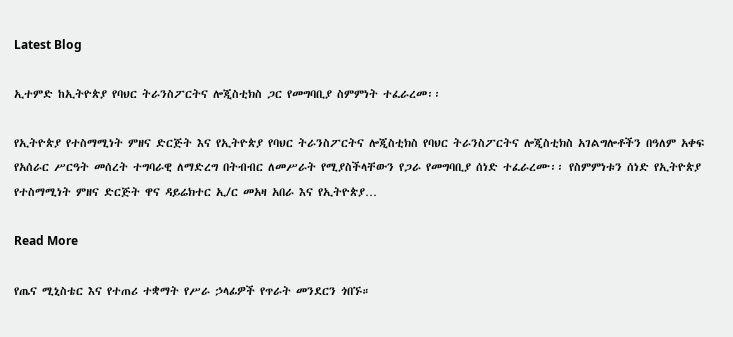Latest Blog

ኢተምድ ከኢትዮጵያ የባህር ትራንስፖርትና ሎጂስቲክስ ጋር የመግባቢያ ስምምነት ተፈራረመ፡፡

የኢትዮጵያ የተስማሚነት ምዘና ድርጅት እና የኢትዮጵያ የባህር ትራንስፖርትና ሎጂስቲክስ የባህር ትራንስፖርትና ሎጂስቲክስ አገልግሎቶችን በዓለም አቀፍ የአሰራር ሥርዓት መሰረት ተግባራዊ ለማድረግ በትብብር ለመሥራት የሚያስችላቸውን የጋራ የመግባቢያ ሰነድ ተፈራረሙ፡፡ የስምምነቱን ሰነድ የኢትዮጵያ የተስማሚነት ምዘና ድርጅት ዋና ዳይሬክተር ኢ/ር መአዛ አበራ እና የኢትዮጵያ…

Read More

የጤና ሚኒስቴር እና የተጠሪ ተቋማት የሥራ ኃላፊዎች የጥራት መንደርን ጎበኙ።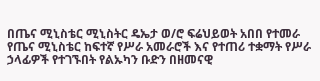በጤና ሚኒስቴር ሚኒስትር ዴኤታ ወ/ሮ ፍሬህይወት አበበ የተመራ የጤና ሚኒስቴር ከፍተኛ የሥራ አመራሮች እና የተጠሪ ተቋማት የሥራ ኃላፊዎች የተገኙበት የልኡካን ቡድን በዘመናዊ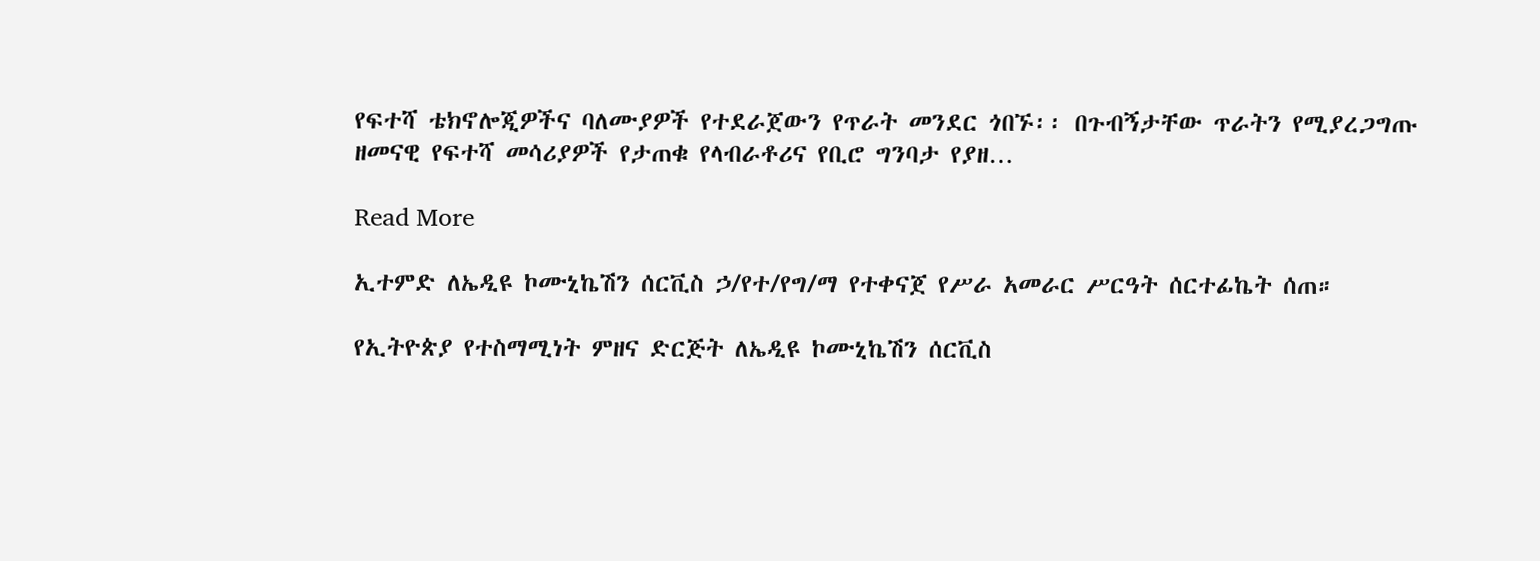የፍተሻ ቴክኖሎጂዎችና ባለሙያዎች የተደራጀውን የጥራት መንደር ጎበኙ፡፡ በጉብኝታቸው ጥራትን የሚያረጋግጡ ዘመናዊ የፍተሻ መሳሪያዎች የታጠቁ የላብራቶሪና የቢሮ ግንባታ የያዘ…

Read More

ኢተምድ ለኤዲዩ ኮሙኒኬሽን ሰርቪስ ኃ/የተ/የግ/ማ የተቀናጀ የሥራ አመራር ሥርዓት ሰርተፊኬት ሰጠ።

የኢትዮጵያ የተስማሚነት ምዘና ድርጅት ለኤዲዩ ኮሙኒኬሽን ሰርቪስ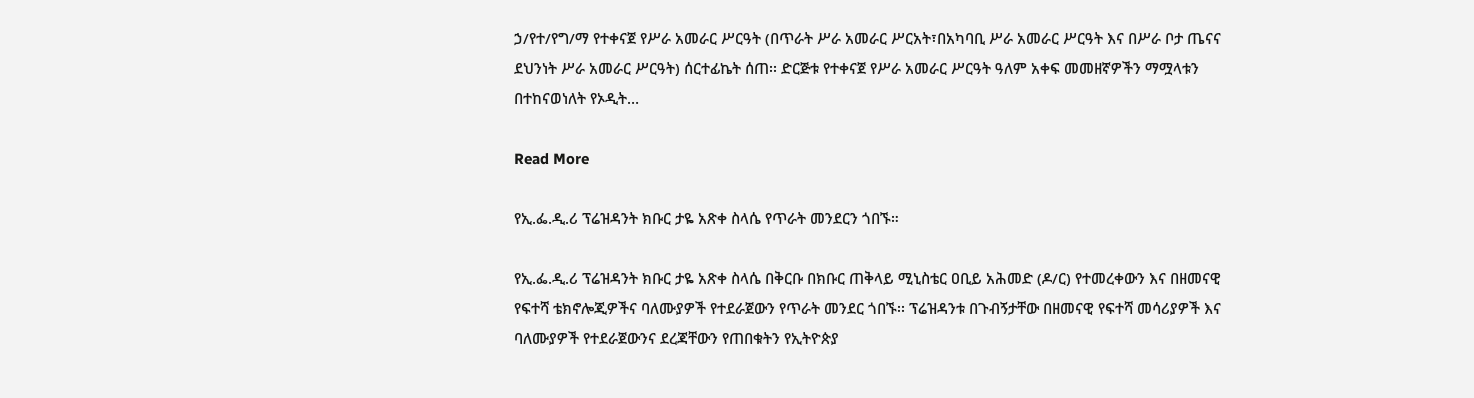ኃ/የተ/የግ/ማ የተቀናጀ የሥራ አመራር ሥርዓት (በጥራት ሥራ አመራር ሥርአት፣በአካባቢ ሥራ አመራር ሥርዓት እና በሥራ ቦታ ጤናና ደህንነት ሥራ አመራር ሥርዓት) ሰርተፊኬት ሰጠ፡፡ ድርጅቱ የተቀናጀ የሥራ አመራር ሥርዓት ዓለም አቀፍ መመዘኛዎችን ማሟላቱን በተከናወነለት የኦዲት…

Read More

የኢ.ፌ.ዲ.ሪ ፕሬዝዳንት ክቡር ታዬ አጽቀ ስላሴ የጥራት መንደርን ጎበኙ።

የኢ.ፌ.ዲ.ሪ ፕሬዝዳንት ክቡር ታዬ አጽቀ ስላሴ በቅርቡ በክቡር ጠቅላይ ሚኒስቴር ዐቢይ አሕመድ (ዶ/ር) የተመረቀውን እና በዘመናዊ የፍተሻ ቴክኖሎጂዎችና ባለሙያዎች የተደራጀውን የጥራት መንደር ጎበኙ፡፡ ፕሬዝዳንቱ በጉብኝታቸው በዘመናዊ የፍተሻ መሳሪያዎች እና ባለሙያዎች የተደራጀውንና ደረጃቸውን የጠበቁትን የኢትዮጵያ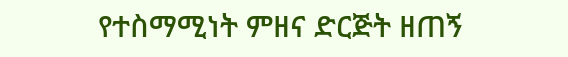የተስማሚነት ምዘና ድርጅት ዘጠኝ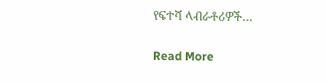የፍተሻ ላብራቶሪዎች…

Read More